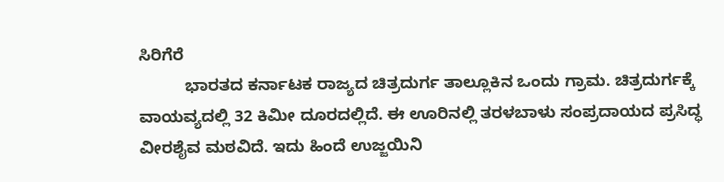ಸಿರಿಗೆರೆ
          ಭಾರತದ ಕರ್ನಾಟಕ ರಾಜ್ಯದ ಚಿತ್ರದುರ್ಗ ತಾಲ್ಲೂಕಿನ ಒಂದು ಗ್ರಾಮ. ಚಿತ್ರದುರ್ಗಕ್ಕೆ  ವಾಯವ್ಯದಲ್ಲಿ 32 ಕಿಮೀ ದೂರದಲ್ಲಿದೆ. ಈ ಊರಿನಲ್ಲಿ ತರಳಬಾಳು ಸಂಪ್ರದಾಯದ ಪ್ರಸಿದ್ಧ ವೀರಶೈವ ಮಠವಿದೆ. ಇದು ಹಿಂದೆ ಉಜ್ಜಯಿನಿ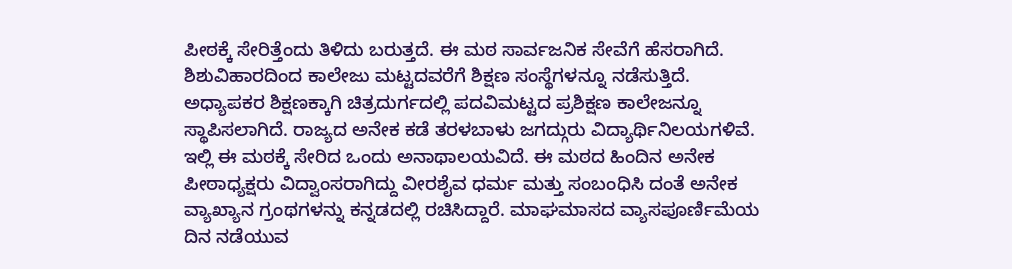ಪೀಠಕ್ಕೆ ಸೇರಿತ್ತೆಂದು ತಿಳಿದು ಬರುತ್ತದೆ. ಈ ಮಠ ಸಾರ್ವಜನಿಕ ಸೇವೆಗೆ ಹೆಸರಾಗಿದೆ. ಶಿಶುವಿಹಾರದಿಂದ ಕಾಲೇಜು ಮಟ್ಟದವರೆಗೆ ಶಿಕ್ಷಣ ಸಂಸ್ಥೆಗಳನ್ನೂ ನಡೆಸುತ್ತಿದೆ. ಅಧ್ಯಾಪಕರ ಶಿಕ್ಷಣಕ್ಕಾಗಿ ಚಿತ್ರದುರ್ಗದಲ್ಲಿ ಪದವಿಮಟ್ಟದ ಪ್ರಶಿಕ್ಷಣ ಕಾಲೇಜನ್ನೂ ಸ್ಥಾಪಿಸಲಾಗಿದೆ. ರಾಜ್ಯದ ಅನೇಕ ಕಡೆ ತರಳಬಾಳು ಜಗದ್ಗುರು ವಿದ್ಯಾರ್ಥಿನಿಲಯಗಳಿವೆ. ಇಲ್ಲಿ ಈ ಮಠಕ್ಕೆ ಸೇರಿದ ಒಂದು ಅನಾಥಾಲಯವಿದೆ. ಈ ಮಠದ ಹಿಂದಿನ ಅನೇಕ ಪೀಠಾಧ್ಯಕ್ಷರು ವಿದ್ವಾಂಸರಾಗಿದ್ದು ವೀರಶೈವ ಧರ್ಮ ಮತ್ತು ಸಂಬಂಧಿಸಿ ದಂತೆ ಅನೇಕ ವ್ಯಾಖ್ಯಾನ ಗ್ರಂಥಗಳನ್ನು ಕನ್ನಡದಲ್ಲಿ ರಚಿಸಿದ್ದಾರೆ. ಮಾಘಮಾಸದ ವ್ಯಾಸಪೂರ್ಣಿಮೆಯ ದಿನ ನಡೆಯುವ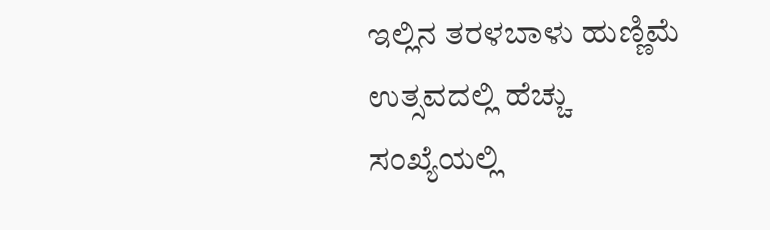ಇಲ್ಲಿನ ತರಳಬಾಳು ಹುಣ್ಣಿಮೆ ಉತ್ಸವದಲ್ಲಿ ಹೆಚ್ಚು ಸಂಖ್ಯೆಯಲ್ಲಿ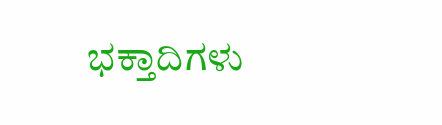ಭಕ್ತಾದಿಗಳು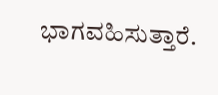ಭಾಗವಹಿಸುತ್ತಾರೆ.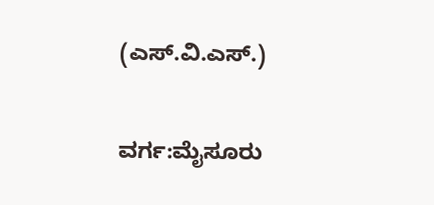(ಎಸ್.ವಿ.ಎಸ್.)

ವರ್ಗ:ಮೈಸೂರು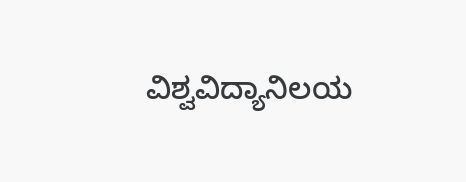ವಿಶ್ವವಿದ್ಯಾನಿಲಯ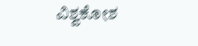ವಿಶ್ವಕೋಶ